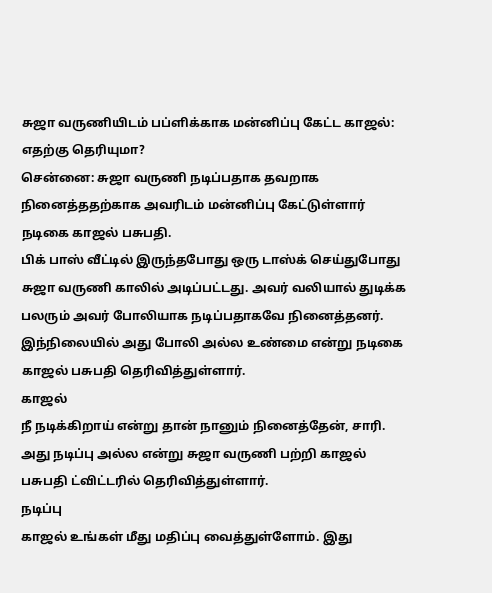சுஜா வருணியிடம் பப்ளிக்காக மன்னிப்பு கேட்ட காஜல்: எதற்கு தெரியுமா?
சென்னை: சுஜா வருணி நடிப்பதாக தவறாக நினைத்ததற்காக அவரிடம் மன்னிப்பு கேட்டுள்ளார் நடிகை காஜல் பசுபதி.
பிக் பாஸ் வீட்டில் இருந்தபோது ஒரு டாஸ்க் செய்துபோது சுஜா வருணி காலில் அடிப்பட்டது. அவர் வலியால் துடிக்க பலரும் அவர் போலியாக நடிப்பதாகவே நினைத்தனர்.
இந்நிலையில் அது போலி அல்ல உண்மை என்று நடிகை காஜல் பசுபதி தெரிவித்துள்ளார்.
காஜல்
நீ நடிக்கிறாய் என்று தான் நானும் நினைத்தேன், சாரி. அது நடிப்பு அல்ல என்று சுஜா வருணி பற்றி காஜல் பசுபதி ட்விட்டரில் தெரிவித்துள்ளார்.
நடிப்பு
காஜல் உங்கள் மீது மதிப்பு வைத்துள்ளோம். இது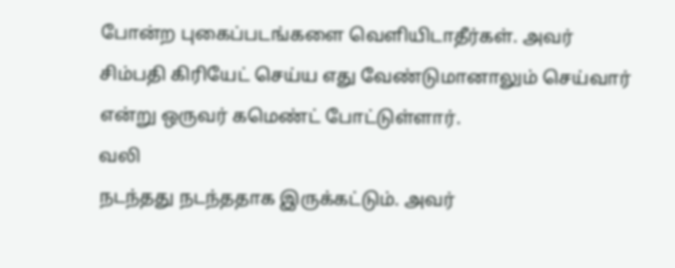போன்ற புகைப்படங்களை வெளியிடாதீர்கள். அவர் சிம்பதி கிரியேட் செய்ய எது வேண்டுமானாலும் செய்வார் என்று ஒருவர் கமெண்ட் போட்டுள்ளார்.
வலி
நடந்தது நடந்ததாக இருக்கட்டும். அவர்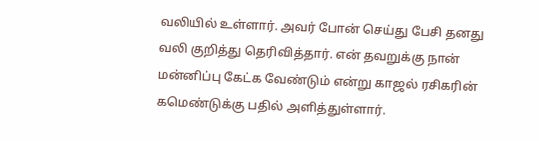வலியில் உள்ளார். அவர் போன் செய்து பேசி தனது வலி குறித்து தெரிவித்தார். என் தவறுக்கு நான் மன்னிப்பு கேட்க வேண்டும் என்று காஜல் ரசிகரின் கமெண்டுக்கு பதில் அளித்துள்ளார்.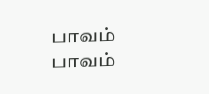பாவம்
பாவம்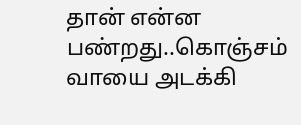தான் என்ன பண்றது..கொஞ்சம் வாயை அடக்கி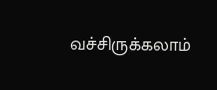வச்சிருக்கலாம்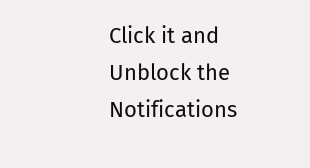Click it and Unblock the Notifications